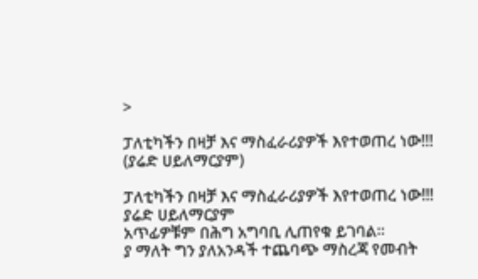>

ፓለቲካችን በዛቻ እና ማስፈራሪያዎች እየተወጠረ ነው!!! (ያሬድ ሀይለማርያም)

ፓለቲካችን በዛቻ እና ማስፈራሪያዎች እየተወጠረ ነው!!!
ያሬድ ሀይለማርያም
አጥፊዎቹም በሕግ አግባቢ ሊጠየቁ ይገባል።
ያ ማለት ግን ያለአንዳች ተጨባጭ ማስረጃ የመብት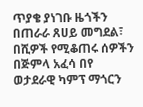ጥያቄ ያነገቡ ዜጎችን  በጠራራ ጸሀይ መግደል፣ በሺዎች የሚቆጠሩ ሰዎችን በጅምላ አፈሳ በየ ወታደራዊ ካምፕ ማጎርን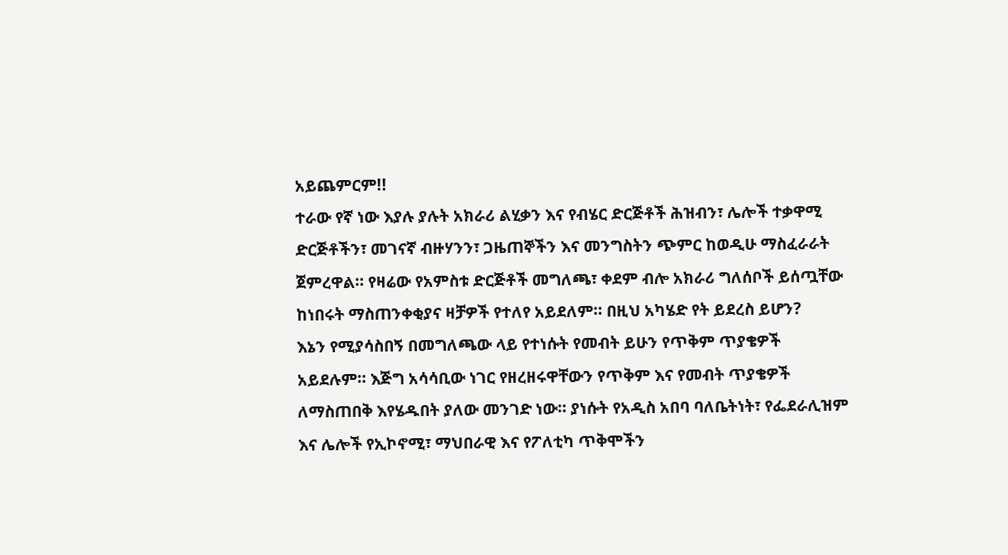አይጨምርም!!
ተራው የኛ ነው እያሉ ያሉት አክራሪ ልሂቃን እና የብሄር ድርጅቶች ሕዝብን፣ ሌሎች ተቃዋሚ ድርጅቶችን፣ መገናኛ ብዙሃንን፣ ጋዜጠኞችን እና መንግስትን ጭምር ከወዲሁ ማስፈራራት ጀምረዋል። የዛሬው የአምስቱ ድርጅቶች መግለጫ፣ ቀደም ብሎ አክራሪ ግለሰቦች ይሰጧቸው ከነበሩት ማስጠንቀቂያና ዛቻዎች የተለየ አይደለም። በዚህ አካሄድ የት ይደረስ ይሆን?
እኔን የሚያሳስበኝ በመግለጫው ላይ የተነሱት የመብት ይሁን የጥቅም ጥያቄዎች አይደሉም። እጅግ አሳሳቢው ነገር የዘረዘሩዋቸውን የጥቅም እና የመብት ጥያቄዎች ለማስጠበቅ እየሄዱበት ያለው መንገድ ነው። ያነሱት የአዲስ አበባ ባለቤትነት፣ የፌደራሊዝም እና ሌሎች የኢኮኖሚ፣ ማህበራዊ እና የፖለቲካ ጥቅሞችን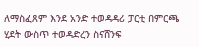ለማስፈጸም እንደ አንድ ተወዳዳሪ ፓርቲ በምርጫ ሂደት ውስጥ ተወዳድረን ስናሸንፍ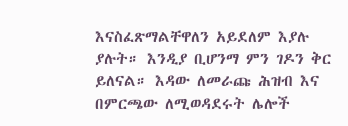እናስፈጽማልቸዋለን አይደለም እያሉ ያሉት። እንዲያ ቢሆንማ ምን ገዶን ቅር ይለናል። እዳው ለመራጩ ሕዝብ እና በምርጫው ለሚወዳደሩት ሌሎች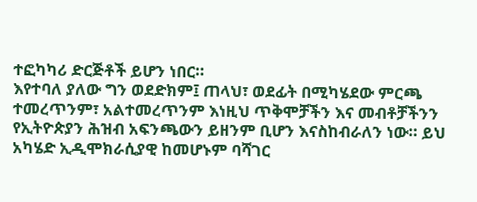ተፎካካሪ ድርጅቶች ይሆን ነበር።
እየተባለ ያለው ግን ወደድክም፤ ጠላህ፣ ወደፊት በሚካሄደው ምርጫ ተመረጥንም፣ አልተመረጥንም እነዚህ ጥቅሞቻችን እና መብቶቻችንን የኢትዮጵያን ሕዝብ አፍንጫውን ይዘንም ቢሆን እናስከብራለን ነው። ይህ አካሄድ ኢዲሞክራሲያዊ ከመሆኑም ባሻገር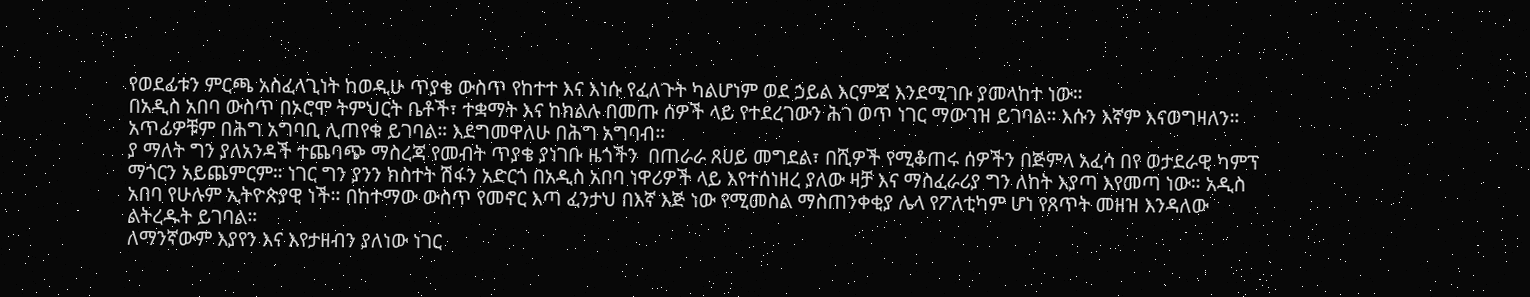የወደፊቱን ምርጫ አስፈላጊነት ከወዲሁ ጥያቄ ውስጥ የከተተ እና እነሱ የፈለጉት ካልሆነም ወደ ኃይል እርምጃ እንደሚገቡ ያመላከተ ነው።
በአዲስ አበባ ውስጥ በኦሮሞ ትምህርት ቤቶች፣ ተቋማት እና ከክልሉ በመጡ ሰዎች ላይ የተደረገውን ሕገ ወጥ ነገር ማውገዝ ይገባል። እሱን እኛም እናወግዛለን። አጥፊዎቹም በሕግ አግባቢ ሊጠየቁ ይገባል። እደግመዋለሁ በሕግ አግባብ።
ያ ማለት ግን ያለአንዳች ተጨባጭ ማስረጃ የመብት ጥያቄ ያነገቡ ዜጎችን  በጠራራ ጸሀይ መግደል፣ በሺዎች የሚቆጠሩ ሰዎችን በጅምላ አፈሳ በየ ወታደራዊ ካምፕ ማጎርን አይጨምርም። ነገር ግን ያንን ክስተት ሽፋን አድርጎ በአዲስ አበባ ነዋሪዎች ላይ እየተሰነዘረ ያለው ዛቻ እና ማስፈራሪያ ግን ለከት እያጣ እየመጣ ነው። አዲስ አበባ የሁሉም ኢትዮጵያዊ ነች። በከተማው ውስጥ የመኖር እጣ ፈንታህ በእኛ እጅ ነው የሚመስል ማስጠንቀቂያ ሌላ የፖለቲካም ሆነ የጸጥት መዘዝ እንዳለው ልትረዱት ይገባል።
ለማንኛውም እያየን እና እየታዘብን ያለነው ነገር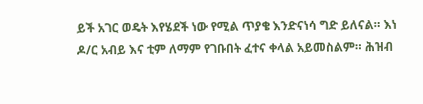ይች አገር ወዴት እየሄደች ነው የሚል ጥያቄ እንድናነሳ ግድ ይለናል። እነ ዶ/ር አብይ እና ቲም ለማም የገቡበት ፈተና ቀላል አይመስልም። ሕዝብ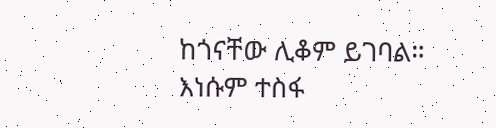ከጎናቸው ሊቆም ይገባል። እነሱም ተስፋ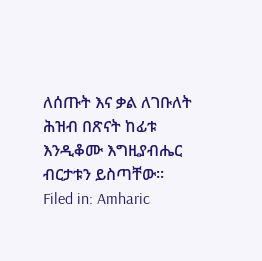ለሰጡት እና ቃል ለገቡለት ሕዝብ በጽናት ከፊቱ እንዲቆሙ እግዚያብሔር ብርታቱን ይስጣቸው።
Filed in: Amharic